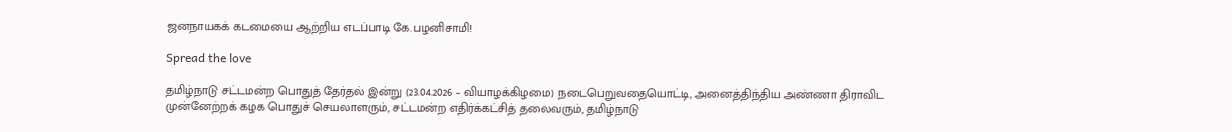ஜனநாயகக் கடமையை ஆற்றிய எடப்பாடி கே.பழனிசாமி!

Spread the love

தமிழ்நாடு சட்டமன்ற பொதுத் தேர்தல் இன்று (23.04.2026 – வியாழக்கிழமை) நடைபெறுவதையொட்டி, அனைத்திந்திய அண்ணா திராவிட முன்னேற்றக் கழக பொதுச் செயலாளரும், சட்டமன்ற எதிர்க்கட்சித் தலைவரும், தமிழ்நாடு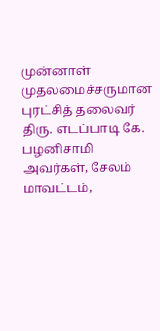முன்னாள் முதலமைச்சருமான புரட்சித் தலைவர் திரு. எடப்பாடி கே. பழனிசாமி அவர்கள், சேலம் மாவட்டம்,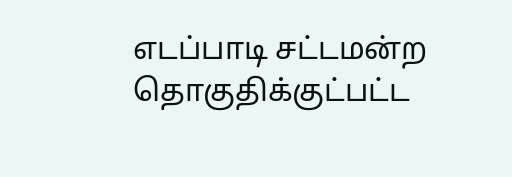எடப்பாடி சட்டமன்ற தொகுதிக்குட்பட்ட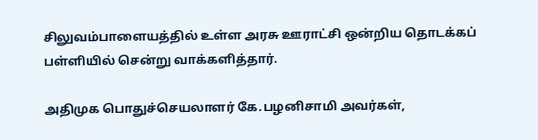சிலுவம்பாளையத்தில் உள்ள அரசு ஊராட்சி ஒன்றிய தொடக்கப் பள்ளியில் சென்று வாக்களித்தார்.

அதிமுக பொதுச்செயலாளர் கே.பழனிசாமி அவர்கள்,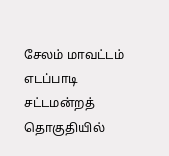சேலம் மாவட்டம் எடப்பாடி சட்டமன்றத் தொகுதியில்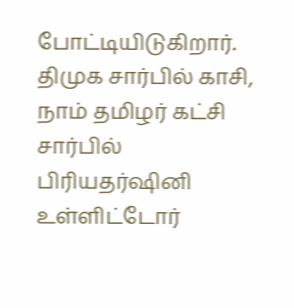போட்டியிடுகிறார். திமுக சார்பில் காசி, நாம் தமிழர் கட்சி சார்பில் பிரியதர்ஷினி உள்ளிட்டோர்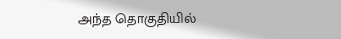அந்த தொகுதியில்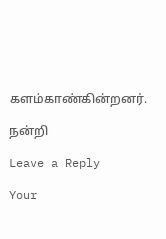களம்காண்கின்றனர்.

நன்றி

Leave a Reply

Your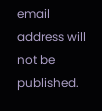email address will not be published.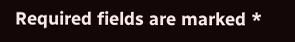Required fields are marked *